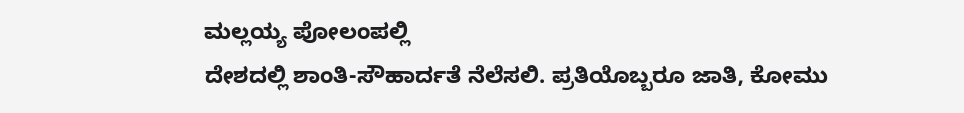ಮಲ್ಲಯ್ಯ ಪೋಲಂಪಲ್ಲಿ
ದೇಶದಲ್ಲಿ ಶಾಂತಿ-ಸೌಹಾರ್ದತೆ ನೆಲೆಸಲಿ. ಪ್ರತಿಯೊಬ್ಬರೂ ಜಾತಿ, ಕೋಮು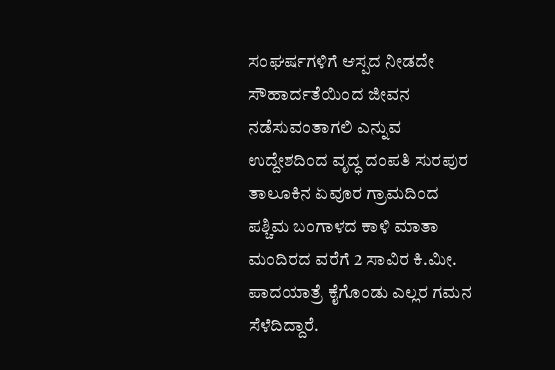ಸಂಘರ್ಷಗಳಿಗೆ ಆಸ್ಪದ ನೀಡದೇ ಸೌಹಾರ್ದತೆಯಿಂದ ಜೀವನ ನಡೆಸುವಂತಾಗಲಿ ಎನ್ನುವ ಉದ್ದೇಶದಿಂದ ವೃದ್ಧ ದಂಪತಿ ಸುರಪುರ ತಾಲೂಕಿನ ಏವೂರ ಗ್ರಾಮದಿಂದ ಪಶ್ಚಿಮ ಬಂಗಾಳದ ಕಾಳಿ ಮಾತಾ ಮಂದಿರದ ವರೆಗೆ 2 ಸಾವಿರ ಕಿ.ಮೀ. ಪಾದಯಾತ್ರೆ ಕೈಗೊಂಡು ಎಲ್ಲರ ಗಮನ ಸೆಳೆದಿದ್ದಾರೆ.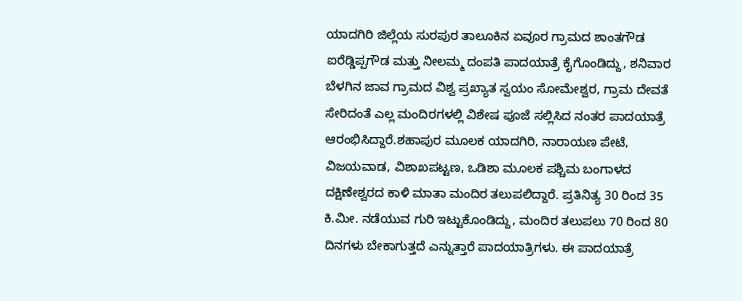ಯಾದಗಿರಿ ಜಿಲ್ಲೆಯ ಸುರಪುರ ತಾಲೂಕಿನ ಏವೂರ ಗ್ರಾಮದ ಶಾಂತಗೌಡ ಐರೆಡ್ಡಿಪ್ಪಗೌಡ ಮತ್ತು ನೀಲಮ್ಮ ದಂಪತಿ ಪಾದಯಾತ್ರೆ ಕೈಗೊಂಡಿದ್ದು, ಶನಿವಾರ ಬೆಳಗಿನ ಜಾವ ಗ್ರಾಮದ ವಿಶ್ವ ಪ್ರಖ್ಯಾತ ಸ್ವಯಂ ಸೋಮೇಶ್ವರ, ಗ್ರಾಮ ದೇವತೆ ಸೇರಿದಂತೆ ಎಲ್ಲ ಮಂದಿರಗಳಲ್ಲಿ ವಿಶೇಷ ಪೂಜೆ ಸಲ್ಲಿಸಿದ ನಂತರ ಪಾದಯಾತ್ರೆ ಆರಂಭಿಸಿದ್ದಾರೆ.ಶಹಾಪುರ ಮೂಲಕ ಯಾದಗಿರಿ, ನಾರಾಯಣ ಪೇಟೆ, ವಿಜಯವಾಡ, ವಿಶಾಖಪಟ್ಟಣ, ಒಡಿಶಾ ಮೂಲಕ ಪಶ್ಚಿಮ ಬಂಗಾಳದ ದಕ್ಷಿಣೇಶ್ವರದ ಕಾಳಿ ಮಾತಾ ಮಂದಿರ ತಲುಪಲಿದ್ದಾರೆ. ಪ್ರತಿನಿತ್ಯ 30 ರಿಂದ 35 ಕಿ.ಮೀ. ನಡೆಯುವ ಗುರಿ ಇಟ್ಟುಕೊಂಡಿದ್ದು, ಮಂದಿರ ತಲುಪಲು 70 ರಿಂದ 80 ದಿನಗಳು ಬೇಕಾಗುತ್ತದೆ ಎನ್ನುತ್ತಾರೆ ಪಾದಯಾತ್ರಿಗಳು. ಈ ಪಾದಯಾತ್ರೆ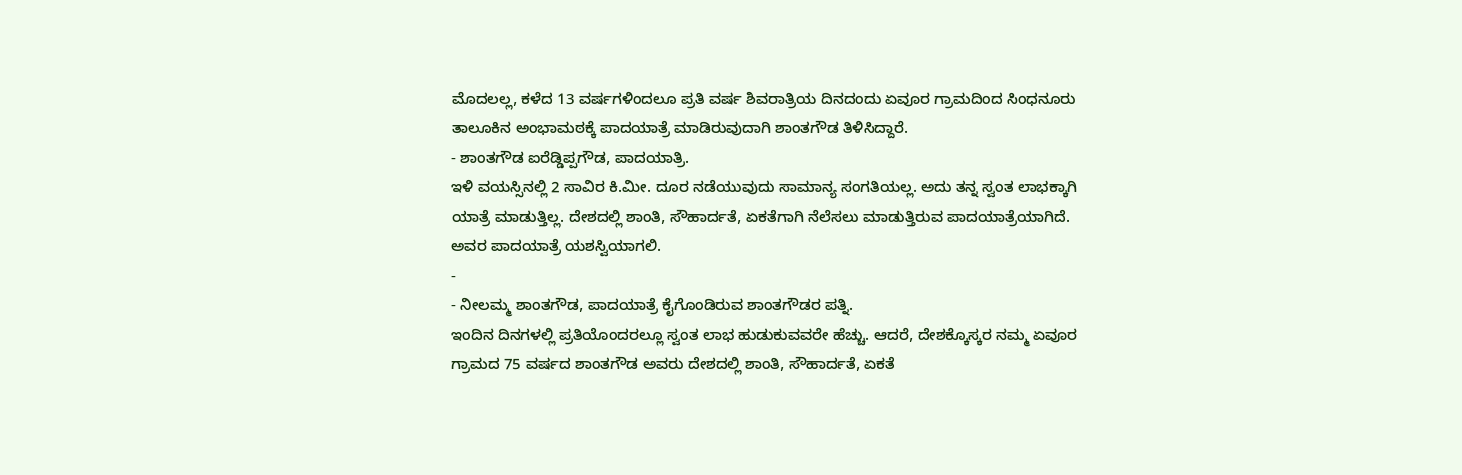ಮೊದಲಲ್ಲ, ಕಳೆದ 13 ವರ್ಷಗಳಿಂದಲೂ ಪ್ರತಿ ವರ್ಷ ಶಿವರಾತ್ರಿಯ ದಿನದಂದು ಏವೂರ ಗ್ರಾಮದಿಂದ ಸಿಂಧನೂರು ತಾಲೂಕಿನ ಅಂಭಾಮಠಕ್ಕೆ ಪಾದಯಾತ್ರೆ ಮಾಡಿರುವುದಾಗಿ ಶಾಂತಗೌಡ ತಿಳಿಸಿದ್ದಾರೆ.
- ಶಾಂತಗೌಡ ಐರೆಡ್ಡಿಪ್ಪಗೌಡ, ಪಾದಯಾತ್ರಿ.
ಇಳಿ ವಯಸ್ಸಿನಲ್ಲಿ 2 ಸಾವಿರ ಕಿ.ಮೀ. ದೂರ ನಡೆಯುವುದು ಸಾಮಾನ್ಯ ಸಂಗತಿಯಲ್ಲ. ಅದು ತನ್ನ ಸ್ವಂತ ಲಾಭಕ್ಕಾಗಿ ಯಾತ್ರೆ ಮಾಡುತ್ತಿಲ್ಲ. ದೇಶದಲ್ಲಿ ಶಾಂತಿ, ಸೌಹಾರ್ದತೆ, ಏಕತೆಗಾಗಿ ನೆಲೆಸಲು ಮಾಡುತ್ತಿರುವ ಪಾದಯಾತ್ರೆಯಾಗಿದೆ. ಅವರ ಪಾದಯಾತ್ರೆ ಯಶಸ್ವಿಯಾಗಲಿ.
-
- ನೀಲಮ್ಮ ಶಾಂತಗೌಡ, ಪಾದಯಾತ್ರೆ ಕೈಗೊಂಡಿರುವ ಶಾಂತಗೌಡರ ಪತ್ನಿ.
ಇಂದಿನ ದಿನಗಳಲ್ಲಿ ಪ್ರತಿಯೊಂದರಲ್ಲೂ ಸ್ವಂತ ಲಾಭ ಹುಡುಕುವವರೇ ಹೆಚ್ಚು. ಆದರೆ, ದೇಶಕ್ಕೊಸ್ಕರ ನಮ್ಮ ಏವೂರ ಗ್ರಾಮದ 75 ವರ್ಷದ ಶಾಂತಗೌಡ ಅವರು ದೇಶದಲ್ಲಿ ಶಾಂತಿ, ಸೌಹಾರ್ದತೆ, ಏಕತೆ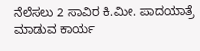ನೆಲೆಸಲು 2 ಸಾವಿರ ಕಿ.ಮೀ. ಪಾದಯಾತ್ರೆ ಮಾಡುವ ಕಾರ್ಯ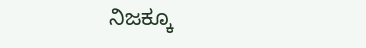ನಿಜಕ್ಕೂ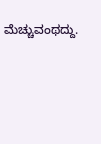ಮೆಚ್ಚುವಂಥದ್ದು.